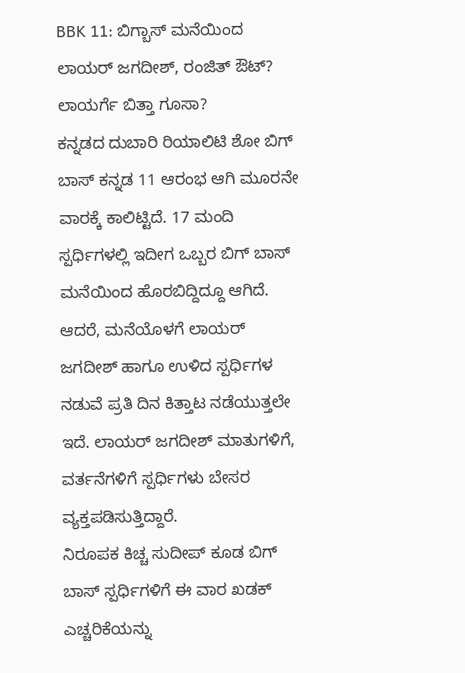BBK 11: ಬಿಗ್ಬಾಸ್ ಮನೆಯಿಂದ ಲಾಯರ್ ಜಗದೀಶ್, ರಂಜಿತ್ ಔಟ್? ಲಾಯರ್ಗೆ ಬಿತ್ತಾ ಗೂಸಾ?
ಕನ್ನಡದ ದುಬಾರಿ ರಿಯಾಲಿಟಿ ಶೋ ಬಿಗ್ ಬಾಸ್ ಕನ್ನಡ 11 ಆರಂಭ ಆಗಿ ಮೂರನೇ ವಾರಕ್ಕೆ ಕಾಲಿಟ್ಟಿದೆ. 17 ಮಂದಿ ಸ್ಪರ್ಧಿಗಳಲ್ಲಿ ಇದೀಗ ಒಬ್ಬರ ಬಿಗ್ ಬಾಸ್ ಮನೆಯಿಂದ ಹೊರಬಿದ್ದಿದ್ದೂ ಆಗಿದೆ. ಆದರೆ, ಮನೆಯೊಳಗೆ ಲಾಯರ್ ಜಗದೀಶ್ ಹಾಗೂ ಉಳಿದ ಸ್ಪರ್ಧಿಗಳ ನಡುವೆ ಪ್ರತಿ ದಿನ ಕಿತ್ತಾಟ ನಡೆಯುತ್ತಲೇ ಇದೆ. ಲಾಯರ್ ಜಗದೀಶ್ ಮಾತುಗಳಿಗೆ, ವರ್ತನೆಗಳಿಗೆ ಸ್ಪರ್ಧಿಗಳು ಬೇಸರ ವ್ಯಕ್ತಪಡಿಸುತ್ತಿದ್ದಾರೆ.
ನಿರೂಪಕ ಕಿಚ್ಚ ಸುದೀಪ್ ಕೂಡ ಬಿಗ್ ಬಾಸ್ ಸ್ಪರ್ಧಿಗಳಿಗೆ ಈ ವಾರ ಖಡಕ್ ಎಚ್ಚರಿಕೆಯನ್ನು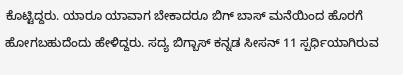ಕೊಟ್ಟಿದ್ದರು. ಯಾರೂ ಯಾವಾಗ ಬೇಕಾದರೂ ಬಿಗ್ ಬಾಸ್ ಮನೆಯಿಂದ ಹೊರಗೆ ಹೋಗಬಹುದೆಂದು ಹೇಳಿದ್ದರು. ಸದ್ಯ ಬಿಗ್ಬಾಸ್ ಕನ್ನಡ ಸೀಸನ್ 11 ಸ್ಪರ್ಧಿಯಾಗಿರುವ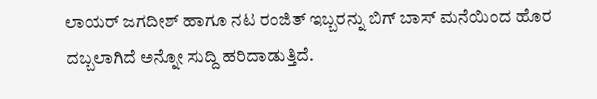ಲಾಯರ್ ಜಗದೀಶ್ ಹಾಗೂ ನಟ ರಂಜಿತ್ ಇಬ್ಬರನ್ನು ಬಿಗ್ ಬಾಸ್ ಮನೆಯಿಂದ ಹೊರ ದಬ್ಬಲಾಗಿದೆ ಅನ್ನೋ ಸುದ್ದಿ ಹರಿದಾಡುತ್ತಿದೆ.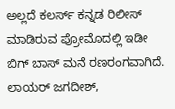ಅಲ್ಲದೆ ಕಲರ್ಸ್ ಕನ್ನಡ ರಿಲೀಸ್ ಮಾಡಿರುವ ಪ್ರೋಮೊದಲ್ಲಿ ಇಡೀ ಬಿಗ್ ಬಾಸ್ ಮನೆ ರಣರಂಗವಾಗಿದೆ. ಲಾಯರ್ ಜಗದೀಶ್,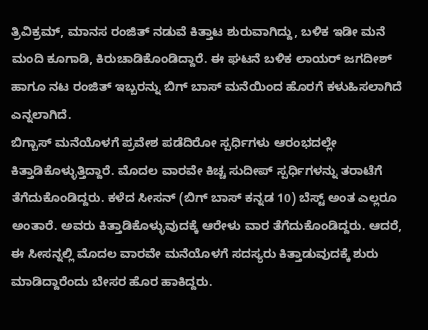ತ್ರಿವಿಕ್ರಮ್, ಮಾನಸ ರಂಜಿತ್ ನಡುವೆ ಕಿತ್ತಾಟ ಶುರುವಾಗಿದ್ದು, ಬಳಿಕ ಇಡೀ ಮನೆ ಮಂದಿ ಕೂಗಾಡಿ, ಕಿರುಚಾಡಿಕೊಂಡಿದ್ದಾರೆ. ಈ ಘಟನೆ ಬಳಿಕ ಲಾಯರ್ ಜಗದೀಶ್ ಹಾಗೂ ನಟ ರಂಜಿತ್ ಇಬ್ಬರನ್ನು ಬಿಗ್ ಬಾಸ್ ಮನೆಯಿಂದ ಹೊರಗೆ ಕಳುಹಿಸಲಾಗಿದೆ ಎನ್ನಲಾಗಿದೆ.
ಬಿಗ್ಬಾಸ್ ಮನೆಯೊಳಗೆ ಪ್ರವೇಶ ಪಡೆದಿರೋ ಸ್ಪರ್ಧಿಗಳು ಆರಂಭದಲ್ಲೇ ಕಿತ್ತಾಡಿಕೊಳ್ಳುತ್ತಿದ್ದಾರೆ. ಮೊದಲ ವಾರವೇ ಕಿಚ್ಚ ಸುದೀಪ್ ಸ್ಪರ್ಧಿಗಳನ್ನು ತರಾಟೆಗೆ ತೆಗೆದುಕೊಂಡಿದ್ದರು. ಕಳೆದ ಸೀಸನ್ (ಬಿಗ್ ಬಾಸ್ ಕನ್ನಡ 10) ಬೆಸ್ಟ್ ಅಂತ ಎಲ್ಲರೂ ಅಂತಾರೆ. ಅವರು ಕಿತ್ತಾಡಿಕೊಳ್ಳುವುದಕ್ಕೆ ಆರೇಳು ವಾರ ತೆಗೆದುಕೊಂಡಿದ್ದರು. ಆದರೆ, ಈ ಸೀಸನ್ನಲ್ಲಿ ಮೊದಲ ವಾರವೇ ಮನೆಯೊಳಗೆ ಸದಸ್ಯರು ಕಿತ್ತಾಡುವುದಕ್ಕೆ ಶುರು ಮಾಡಿದ್ದಾರೆಂದು ಬೇಸರ ಹೊರ ಹಾಕಿದ್ದರು.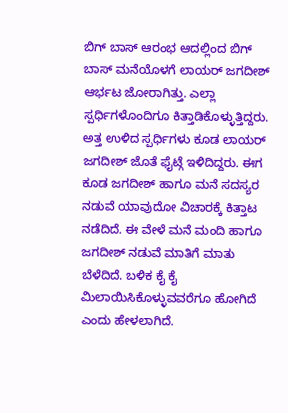ಬಿಗ್ ಬಾಸ್ ಆರಂಭ ಆದಲ್ಲಿಂದ ಬಿಗ್ ಬಾಸ್ ಮನೆಯೊಳಗೆ ಲಾಯರ್ ಜಗದೀಶ್ ಆರ್ಭಟ ಜೋರಾಗಿತ್ತು. ಎಲ್ಲಾ ಸ್ಪರ್ಧಿಗಳೊಂದಿಗೂ ಕಿತ್ತಾಡಿಕೊಳ್ಳುತ್ತಿದ್ದರು. ಅತ್ತ ಉಳಿದ ಸ್ಪರ್ಧಿಗಳು ಕೂಡ ಲಾಯರ್ ಜಗದೀಶ್ ಜೊತೆ ಫೈಟ್ಗೆ ಇಳಿದಿದ್ದರು. ಈಗ ಕೂಡ ಜಗದೀಶ್ ಹಾಗೂ ಮನೆ ಸದಸ್ಯರ ನಡುವೆ ಯಾವುದೋ ವಿಚಾರಕ್ಕೆ ಕಿತ್ತಾಟ ನಡೆದಿದೆ. ಈ ವೇಳೆ ಮನೆ ಮಂದಿ ಹಾಗೂ ಜಗದೀಶ್ ನಡುವೆ ಮಾತಿಗೆ ಮಾತು ಬೆಳೆದಿದೆ. ಬಳಿಕ ಕೈ ಕೈ ಮಿಲಾಯಿಸಿಕೊಳ್ಳುವವರೆಗೂ ಹೋಗಿದೆ ಎಂದು ಹೇಳಲಾಗಿದೆ.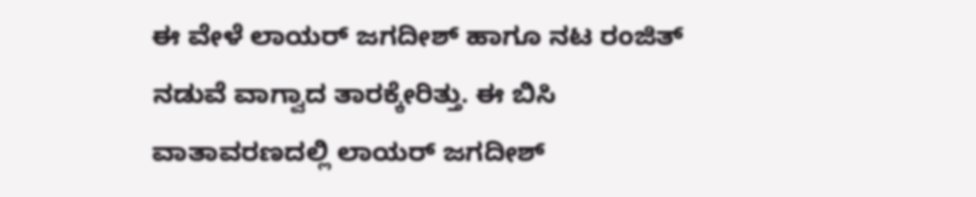ಈ ವೇಳೆ ಲಾಯರ್ ಜಗದೀಶ್ ಹಾಗೂ ನಟ ರಂಜಿತ್ ನಡುವೆ ವಾಗ್ವಾದ ತಾರಕ್ಕೇರಿತ್ತು. ಈ ಬಿಸಿ ವಾತಾವರಣದಲ್ಲಿ ಲಾಯರ್ ಜಗದೀಶ್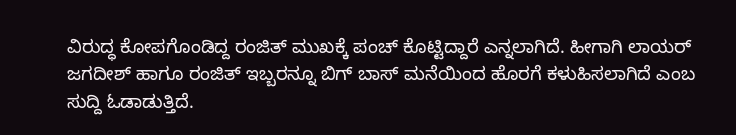ವಿರುದ್ಧ ಕೋಪಗೊಂಡಿದ್ದ ರಂಜಿತ್ ಮುಖಕ್ಕೆ ಪಂಚ್ ಕೊಟ್ಟಿದ್ದಾರೆ ಎನ್ನಲಾಗಿದೆ. ಹೀಗಾಗಿ ಲಾಯರ್ ಜಗದೀಶ್ ಹಾಗೂ ರಂಜಿತ್ ಇಬ್ಬರನ್ನೂ ಬಿಗ್ ಬಾಸ್ ಮನೆಯಿಂದ ಹೊರಗೆ ಕಳುಹಿಸಲಾಗಿದೆ ಎಂಬ ಸುದ್ದಿ ಓಡಾಡುತ್ತಿದೆ.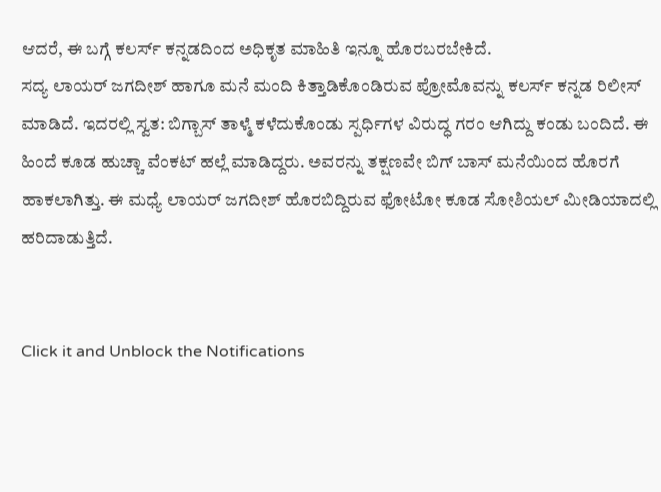ಆದರೆ, ಈ ಬಗ್ಗೆ ಕಲರ್ಸ್ ಕನ್ನಡದಿಂದ ಅಧಿಕೃತ ಮಾಹಿತಿ ಇನ್ನೂ ಹೊರಬರಬೇಕಿದೆ.
ಸದ್ಯ ಲಾಯರ್ ಜಗದೀಶ್ ಹಾಗೂ ಮನೆ ಮಂದಿ ಕಿತ್ತಾಡಿಕೊಂಡಿರುವ ಪ್ರೋಮೊವನ್ನು ಕಲರ್ಸ್ ಕನ್ನಡ ರಿಲೀಸ್ ಮಾಡಿದೆ. ಇದರಲ್ಲಿ ಸ್ವತ: ಬಿಗ್ಬಾಸ್ ತಾಳ್ಮೆ ಕಳೆದುಕೊಂಡು ಸ್ಪರ್ಧಿಗಳ ವಿರುದ್ಧ ಗರಂ ಆಗಿದ್ದು ಕಂಡು ಬಂದಿದೆ. ಈ ಹಿಂದೆ ಕೂಡ ಹುಚ್ಚಾ ವೆಂಕಟ್ ಹಲ್ಲೆ ಮಾಡಿದ್ದರು. ಅವರನ್ನು ತಕ್ಷಣವೇ ಬಿಗ್ ಬಾಸ್ ಮನೆಯಿಂದ ಹೊರಗೆ ಹಾಕಲಾಗಿತ್ತು. ಈ ಮಧ್ಯೆ ಲಾಯರ್ ಜಗದೀಶ್ ಹೊರಬಿದ್ದಿರುವ ಫೋಟೋ ಕೂಡ ಸೋಶಿಯಲ್ ಮೀಡಿಯಾದಲ್ಲಿ ಹರಿದಾಡುತ್ತಿದೆ.


Click it and Unblock the Notifications